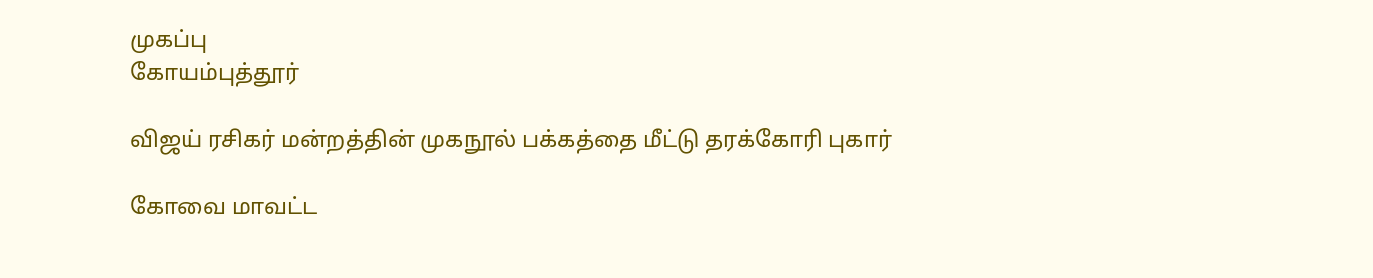முகப்பு
கோயம்புத்தூர்

விஜய் ரசிகர் மன்றத்தின் முகநூல் பக்கத்தை மீட்டு தரக்கோரி புகார்

கோவை மாவட்ட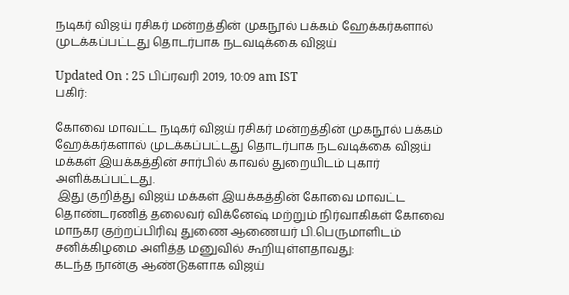நடிகர் விஜய் ரசிகர் மன்றத்தின் முகநூல் பக்கம் ஹேக்கர்களால் முடக்கப்பட்டது தொடர்பாக நடவடிக்கை விஜய்

Updated On : 25 பிப்ரவரி 2019, 10:09 am IST
பகிர்:

கோவை மாவட்ட நடிகர் விஜய் ரசிகர் மன்றத்தின் முகநூல் பக்கம் ஹேக்கர்களால் முடக்கப்பட்டது தொடர்பாக நடவடிக்கை விஜய் மக்கள் இயக்கத்தின் சார்பில் காவல் துறையிடம் புகார் அளிக்கப்பட்டது.
 இது குறித்து விஜய் மக்கள் இயக்கத்தின் கோவை மாவட்ட தொண்டரணித் தலைவர் விக்னேஷ் மற்றும் நிர்வாகிகள் கோவை மாநகர குற்றப்பிரிவு துணை ஆணையர் பி.பெருமாளிடம் சனிக்கிழமை அளித்த மனுவில் கூறியுள்ளதாவது:
கடந்த நான்கு ஆண்டுகளாக விஜய்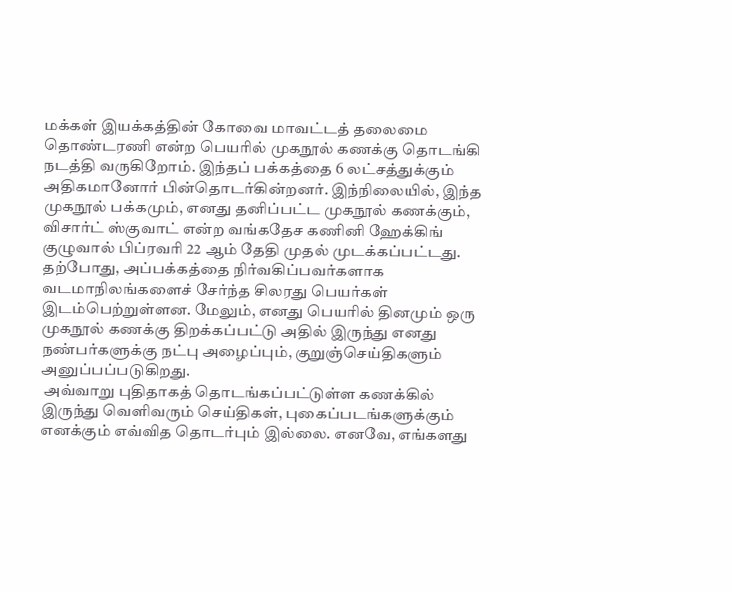மக்கள் இயக்கத்தின் கோவை மாவட்டத் தலைமை தொண்டரணி என்ற பெயரில் முகநூல் கணக்கு தொடங்கி நடத்தி வருகிறோம். இந்தப் பக்கத்தை 6 லட்சத்துக்கும் அதிகமானோர் பின்தொடர்கின்றனர். இந்நிலையில், இந்த முகநூல் பக்கமும், எனது தனிப்பட்ட முகநூல் கணக்கும், விசார்ட் ஸ்குவாட் என்ற வங்கதேச கணினி ஹேக்கிங் குழுவால் பிப்ரவரி 22 ஆம் தேதி முதல் முடக்கப்பட்டது. தற்போது, அப்பக்கத்தை நிர்வகிப்பவர்களாக வடமாநிலங்களைச் சேர்ந்த சிலரது பெயர்கள் இடம்பெற்றுள்ளன. மேலும், எனது பெயரில் தினமும் ஒரு முகநூல் கணக்கு திறக்கப்பட்டு அதில் இருந்து எனது நண்பர்களுக்கு நட்பு அழைப்பும், குறுஞ்செய்திகளும் அனுப்பப்படுகிறது.
 அவ்வாறு புதிதாகத் தொடங்கப்பட்டுள்ள கணக்கில் இருந்து வெளிவரும் செய்திகள், புகைப்படங்களுக்கும் எனக்கும் எவ்வித தொடர்பும் இல்லை. எனவே, எங்களது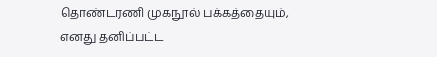தொண்டரணி முகநூல் பக்கத்தையும், எனது தனிப்பட்ட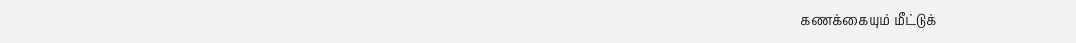கணக்கையும் மீட்டுக்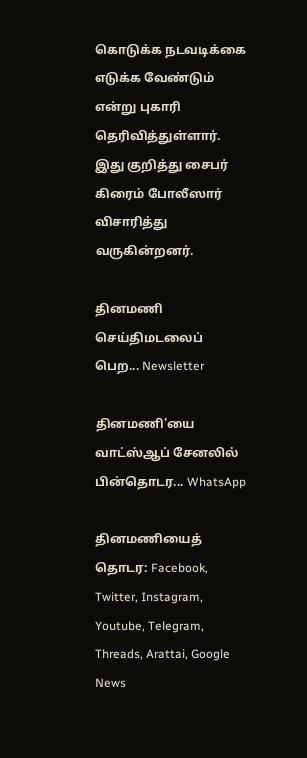கொடுக்க நடவடிக்கை எடுக்க வேண்டும் என்று புகாரி தெரிவித்துள்ளார். இது குறித்து சைபர் கிரைம் போலீஸார் விசாரித்து வருகின்றனர்.

தினமணி செய்திமடலைப் பெற... Newsletter

தினமணி'யை வாட்ஸ்ஆப் சேனலில் பின்தொடர... WhatsApp

தினமணியைத் தொடர: Facebook, Twitter, Instagram, Youtube, Telegram, Threads, Arattai, Google News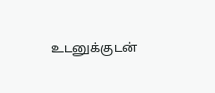உடனுக்குடன்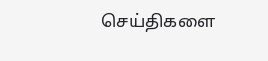செய்திகளை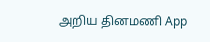அறிய தினமணி App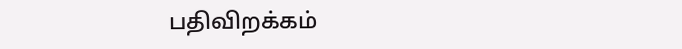பதிவிறக்கம்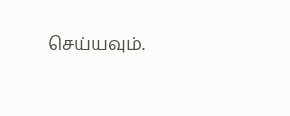செய்யவும்.